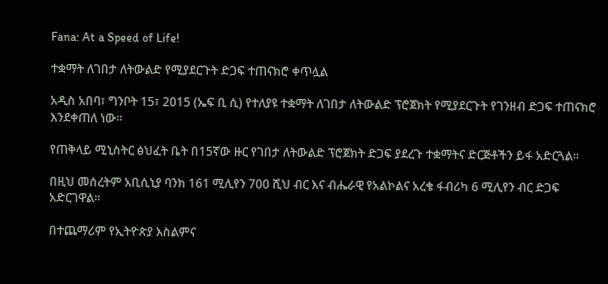Fana: At a Speed of Life!

ተቋማት ለገበታ ለትውልድ የሚያደርጉት ድጋፍ ተጠናክሮ ቀጥሏል

አዲስ አበባ፣ ግንቦት 15፣ 2015 (ኤፍ ቢ ሲ) የተለያዩ ተቋማት ለገበታ ለትውልድ ፕሮጀክት የሚያደርጉት የገንዘብ ድጋፍ ተጠናክሮ እንደቀጠለ ነው፡፡

የጠቅላይ ሚኒስትር ፅህፈት ቤት በ15ኛው ዙር የገበታ ለትውልድ ፕሮጀክት ድጋፍ ያደረጉ ተቋማትና ድርጅቶችን ይፋ አድርጓል፡፡

በዚህ መሰረትም አቢሲኒያ ባንክ 161 ሚሊየን 700 ሺህ ብር እና ብሔራዊ የአልኮልና አረቄ ፋብሪካ 6 ሚሊየን ብር ድጋፍ አድርገዋል፡፡

በተጨማሪም የኢትዮጵያ እስልምና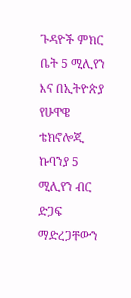ጉዳዮች ምክር ቤት 5 ሚሊየን እና በኢትዮጵያ የሁዋዌ ቴክኖሎጂ ኩባንያ 5 ሚሊየን ብር ድጋፍ ማድረጋቸውን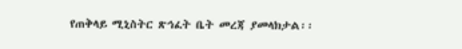የጠቅላይ ሚኒስትር ጽኅፈት ቤት መረጃ ያመላክታል፡፡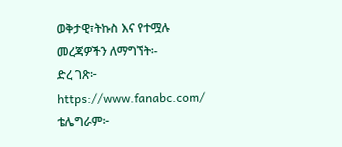ወቅታዊ፣ትኩስ እና የተሟሉ መረጃዎችን ለማግኘት፡-
ድረ ገጽ፦ https://www.fanabc.com/
ቴሌግራም፦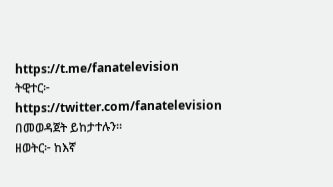https://t.me/fanatelevision
ትዊተር፦ https://twitter.com/fanatelevision በመወዳጀት ይከታተሉን፡፡
ዘወትር፦ ከእኛ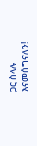ጋር ስላሉ እናመሰግናለን!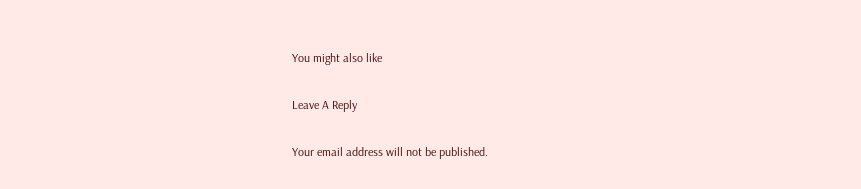You might also like

Leave A Reply

Your email address will not be published.